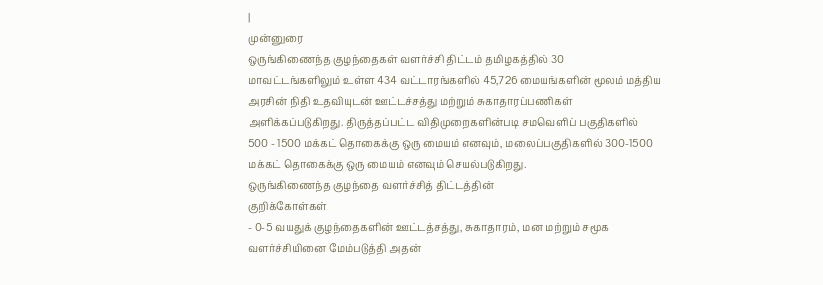|
முன்னுரை
ஒருங்கிணைந்த குழந்தைகள் வளர்ச்சி திட்டம் தமிழகத்தில் 30
மாவட்டங்களிலும் உள்ள 434 வட்டாரங்களில் 45,726 மையங்களின் மூலம் மத்திய
அரசின் நிதி உதவியுடன் ஊட்டச்சத்து மற்றும் சுகாதாரப்பணிகள்
அளிக்கப்படுகிறது. திருத்தப்பட்ட விதிமுறைகளின்படி சமவெளிப் பகுதிகளில்
500 - 1500 மக்கட் தொகைக்கு ஒரு மையம் எனவும், மலைப்பகுதிகளில் 300-1500
மக்கட் தொகைக்கு ஒரு மையம் எனவும் செயல்படுகிறது.
ஒருங்கிணைந்த குழந்தை வளர்ச்சித் திட்டத்தின்
குறிக்கோள்கள்
- 0-5 வயதுக் குழந்தைகளின் ஊட்டத்சத்து, சுகாதாரம், மன மற்றும் சமூக
வளர்ச்சியினை மேம்படுத்தி அதன்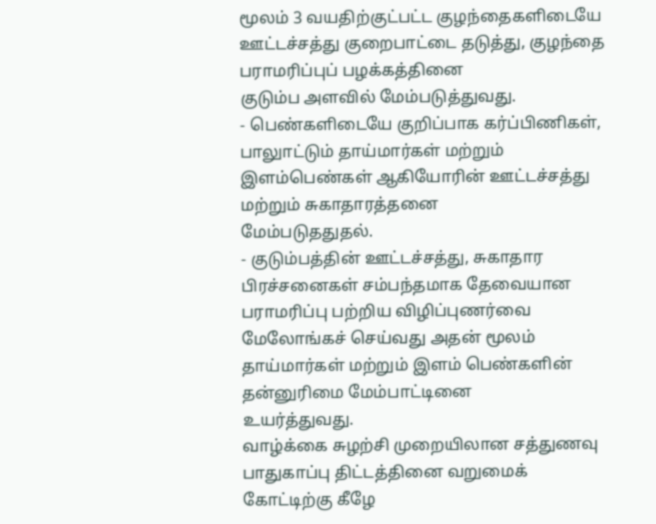மூலம் 3 வயதிற்குட்பட்ட குழந்தைகளிடையே
ஊட்டச்சத்து குறைபாட்டை தடுத்து, குழந்தை பராமரிப்புப் பழக்கத்தினை
குடும்ப அளவில் மேம்படுத்துவது.
- பெண்களிடையே குறிப்பாக கர்ப்பிணிகள், பாலுாட்டும் தாய்மார்கள் மற்றும்
இளம்பெண்கள் ஆகியோரின் ஊட்டச்சத்து மற்றும் சுகாதாரத்தனை
மேம்படுததுதல்.
- குடும்பத்தின் ஊட்டச்சத்து, சுகாதார பிரச்சனைகள் சம்பந்தமாக தேவையான
பராமரிப்பு பற்றிய விழிப்புணர்வை மேலோங்கச் செய்வது அதன் மூலம்
தாய்மார்கள் மற்றும் இளம் பெண்களின் தன்னுரிமை மேம்பாட்டினை
உயர்த்துவது.
வாழ்க்கை சுழற்சி முறையிலான சத்துணவு பாதுகாப்பு திட்டத்தினை வறுமைக்
கோட்டிற்கு கீழே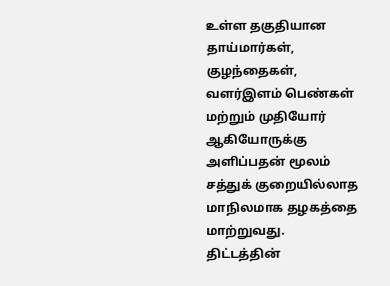உள்ள தகுதியான தாய்மார்கள், குழந்தைகள், வளர்இளம் பெண்கள்
மற்றும் முதியோர் ஆகியோருக்கு அளிப்பதன் மூலம் சத்துக் குறையில்லாத
மாநிலமாக தழகத்தை மாற்றுவது.
திட்டத்தின்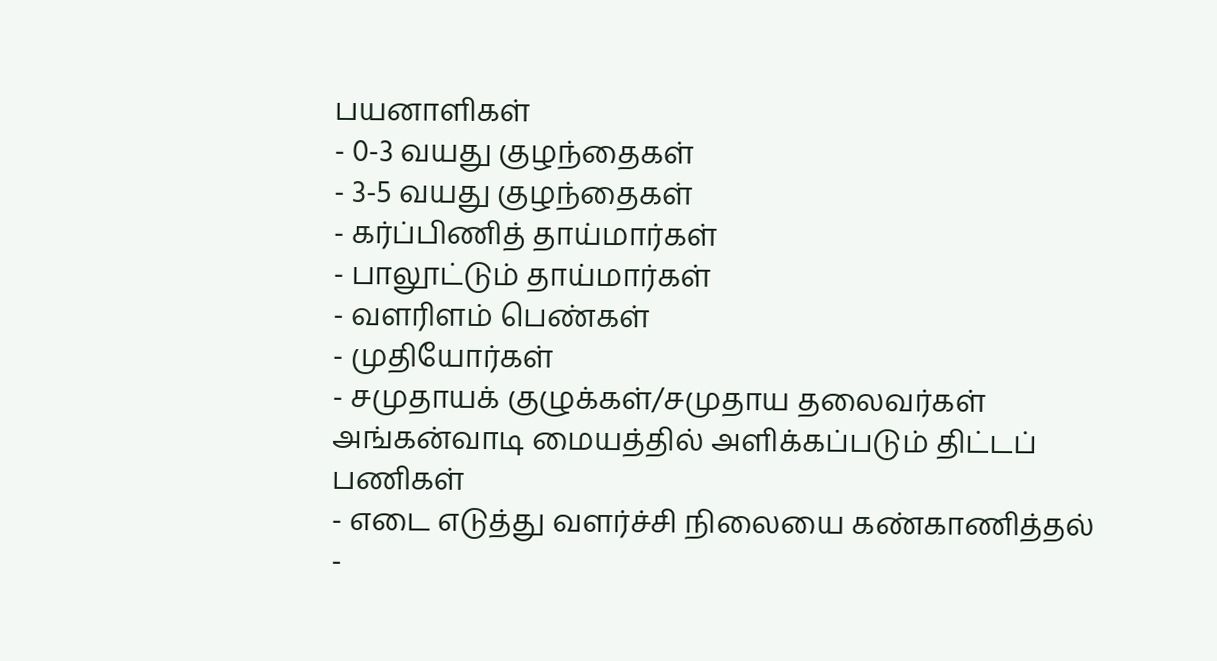பயனாளிகள்
- 0-3 வயது குழந்தைகள்
- 3-5 வயது குழந்தைகள்
- கர்ப்பிணித் தாய்மார்கள்
- பாலூட்டும் தாய்மார்கள்
- வளரிளம் பெண்கள்
- முதியோர்கள்
- சமுதாயக் குழுக்கள்/சமுதாய தலைவர்கள்
அங்கன்வாடி மையத்தில் அளிக்கப்படும் திட்டப்
பணிகள்
- எடை எடுத்து வளர்ச்சி நிலையை கண்காணித்தல்
-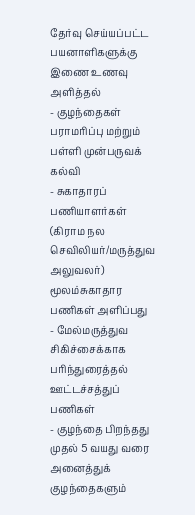தேர்வு செய்யப்பட்ட பயனாளிகளுக்கு இணை உணவு அளித்தல்
- குழந்தைகள் பராமரிப்பு மற்றும் பள்ளி முன்பருவக் கல்வி
- சுகாதாரப் பணியாளர்கள் (கிராம நல செவிலியர்/மருத்துவ அலுவலர்)
மூலம்சுகாதார பணிகள் அளிப்பது
- மேல்மருத்துவ சிகிச்சைக்காக பரிந்துரைத்தல்
ஊட்டச்சத்துப் பணிகள்
- குழந்தை பிறந்தது முதல் 5 வயது வரை அனைத்துக் குழந்தைகளும்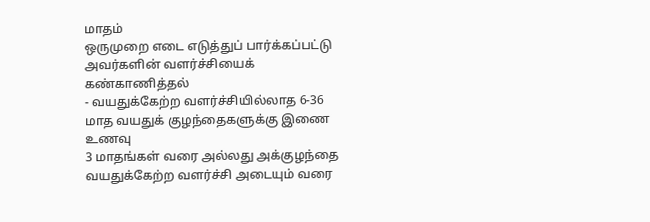மாதம்
ஒருமுறை எடை எடுத்துப் பார்க்கப்பட்டு அவர்களின் வளர்ச்சியைக்
கண்காணித்தல்
- வயதுக்கேற்ற வளர்ச்சியில்லாத 6-36 மாத வயதுக் குழந்தைகளுக்கு இணை உணவு
3 மாதங்கள் வரை அல்லது அக்குழந்தை வயதுக்கேற்ற வளர்ச்சி அடையும் வரை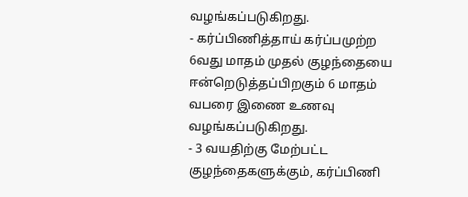வழங்கப்படுகிறது.
- கர்ப்பிணித்தாய் கர்ப்பமுற்ற 6வது மாதம் முதல் குழந்தையை
ஈன்றெடுத்தப்பிறகும் 6 மாதம் வபரை இணை உணவு வழங்கப்படுகிறது.
- 3 வயதிற்கு மேற்பட்ட குழந்தைகளுக்கும், கர்ப்பிணி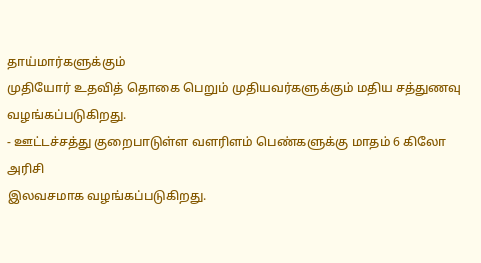தாய்மார்களுக்கும்
முதியோர் உதவித் தொகை பெறும் முதியவர்களுக்கும் மதிய சத்துணவு
வழங்கப்படுகிறது.
- ஊட்டச்சத்து குறைபாடுள்ள வளரிளம் பெண்களுக்கு மாதம் 6 கிலோ அரிசி
இலவசமாக வழங்கப்படுகிறது.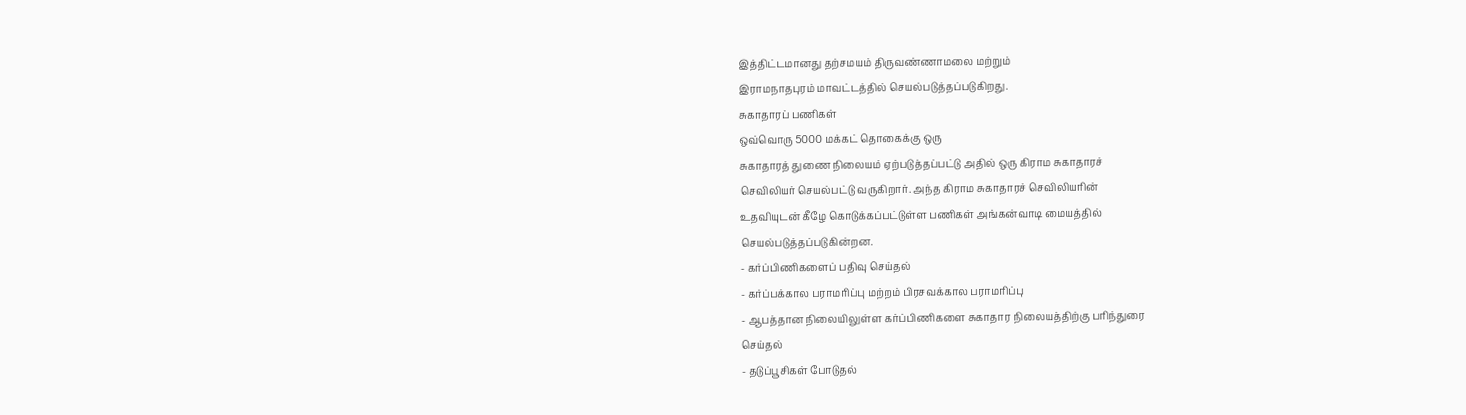இத்திட்டமானது தற்சமயம் திருவண்ணாமலை மற்றும்
இராமநாதபுரம் மாவட்டத்தில் செயல்படுத்தப்படுகிறது.
சுகாதாரப் பணிகள்
ஒவ்வொரு 5000 மக்கட் தொகைக்கு ஒரு
சுகாதாரத் துணை நிலையம் ஏற்படுத்தப்பட்டு அதில் ஒரு கிராம சுகாதாரச்
செவிலியர் செயல்பட்டு வருகிறார். அந்த கிராம சுகாதாரச் செவிலியரின்
உதவியுடன் கீழே கொடுக்கப்பட்டுள்ள பணிகள் அங்கன்வாடி மையத்தில்
செயல்படுத்தப்படுகின்றன.
- கர்ப்பிணிகளைப் பதிவு செய்தல்
- கர்ப்பக்கால பராமரிப்பு மற்றம் பிரசவக்கால பராமரிப்பு
- ஆபத்தான நிலையிலுள்ள கர்ப்பிணிகளை சுகாதார நிலையத்திற்கு பரிந்துரை
செய்தல்
- தடுப்பூசிகள் போடுதல்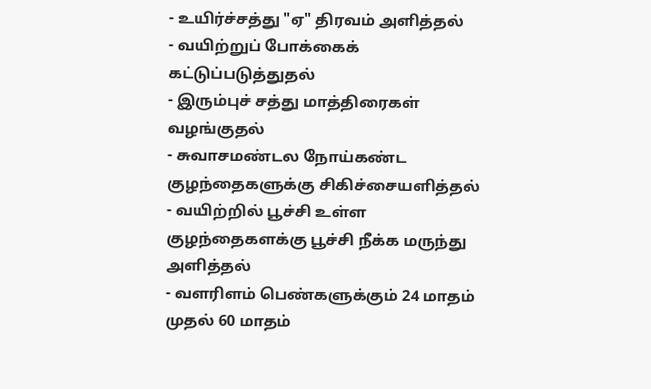- உயிர்ச்சத்து "ஏ" திரவம் அளித்தல்
- வயிற்றுப் போக்கைக் கட்டுப்படுத்துதல்
- இரும்புச் சத்து மாத்திரைகள் வழங்குதல்
- சுவாசமண்டல நோய்கண்ட குழந்தைகளுக்கு சிகிச்சையளித்தல்
- வயிற்றில் பூச்சி உள்ள குழந்தைகளக்கு பூச்சி நீக்க மருந்து
அளித்தல்
- வளரிளம் பெண்களுக்கும் 24 மாதம் முதல் 60 மாதம்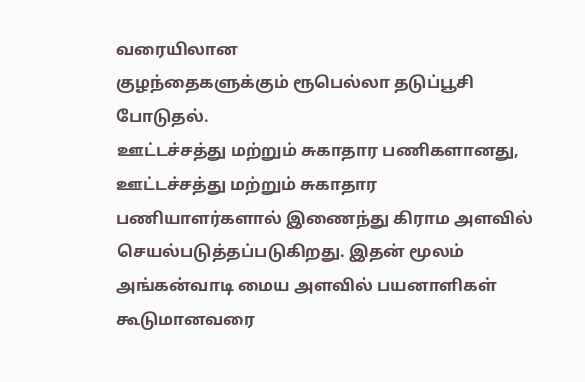வரையிலான
குழந்தைகளுக்கும் ரூபெல்லா தடுப்பூசி போடுதல்.
ஊட்டச்சத்து மற்றும் சுகாதார பணிகளானது, ஊட்டச்சத்து மற்றும் சுகாதார
பணியாளர்களால் இணைந்து கிராம அளவில் செயல்படுத்தப்படுகிறது. இதன் மூலம்
அங்கன்வாடி மைய அளவில் பயனாளிகள் கூடுமானவரை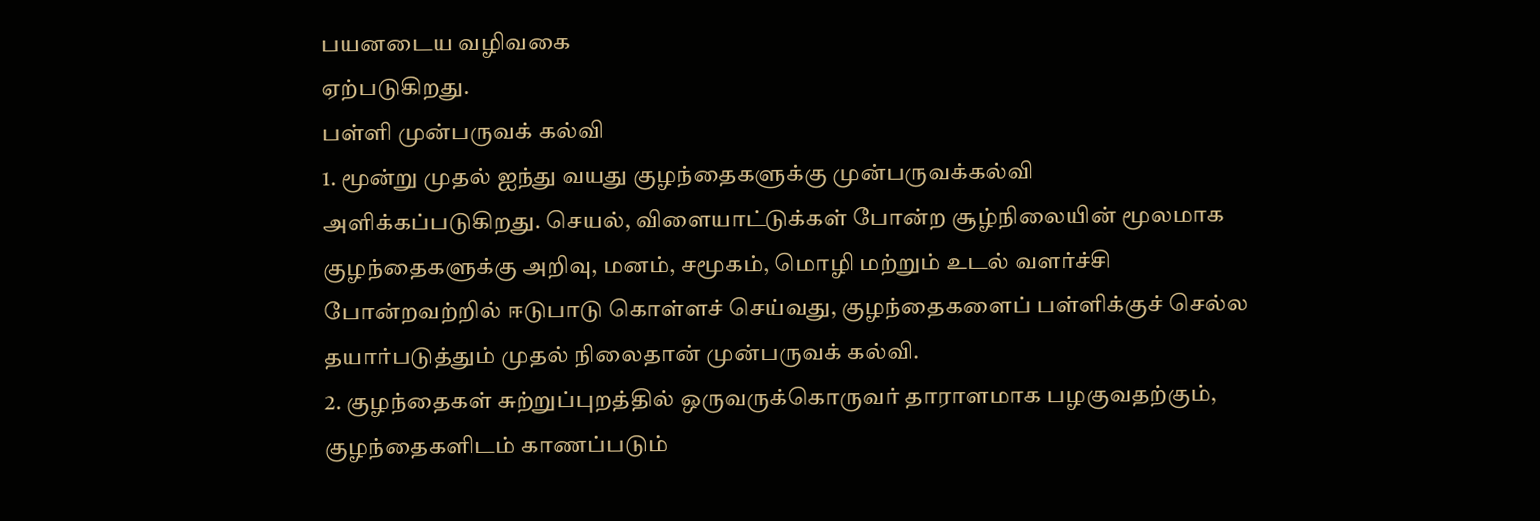பயனடைய வழிவகை
ஏற்படுகிறது.
பள்ளி முன்பருவக் கல்வி
1. மூன்று முதல் ஐந்து வயது குழந்தைகளுக்கு முன்பருவக்கல்வி
அளிக்கப்படுகிறது. செயல், விளையாட்டுக்கள் போன்ற சூழ்நிலையின் மூலமாக
குழந்தைகளுக்கு அறிவு, மனம், சமூகம், மொழி மற்றும் உடல் வளர்ச்சி
போன்றவற்றில் ஈடுபாடு கொள்ளச் செய்வது, குழந்தைகளைப் பள்ளிக்குச் செல்ல
தயார்படுத்தும் முதல் நிலைதான் முன்பருவக் கல்வி.
2. குழந்தைகள் சுற்றுப்புறத்தில் ஒருவருக்கொருவர் தாராளமாக பழகுவதற்கும்,
குழந்தைகளிடம் காணப்படும்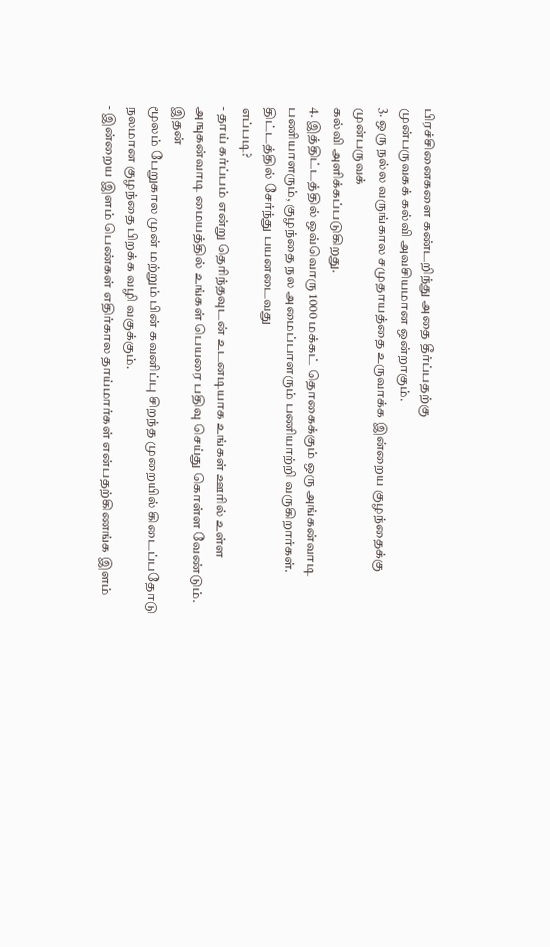பிரச்சினைகளை கண்டறிந்து அதை தீர்ப்பதற்கு
முன்பருவகக் கல்வி அவசியமான ஒன்றாகும்.
3. ஒரு நல்ல வருங்கால சமுதாயத்தை உருவாக்க இன்றைய குழந்தைக்கு முன்பருவக்
கல்வி அளிக்கப்படுகிறது.
4. இத்திட்டத்தில் ஒவ்வொரு 1000 மக்கட் தொகைக்கும் ஒரு அங்கன்வாடி
பணியாளரும், குழந்தை நல அமைப்பாளரும் பணியாற்றி வருகிறார்கள்.
திட்டத்தில் சேர்ந்து பயனடைவது
எப்படி?
- தாய் கர்ப்பம் என்று தெரிந்தவுடன் உடனடியாக உங்கள் ஊரில் உள்ள
அஙுகன்வாடி மையத்தில் உங்கள் பெயரை பதிவு செய்து கொள்ள வேண்டும். இதன்
மூலம் பேறுகால முன் மற்றும் பின் கவனிப்பு சிறந்த முறையில் கிடைப்பதோடு
நலமான குழந்தை பிறக்க வழி வகுக்கும்.
- இன்றைய இளம் பெண்கள் எதிர்கால தாய்மார்கள் என்பதற்கிணங்க இளம்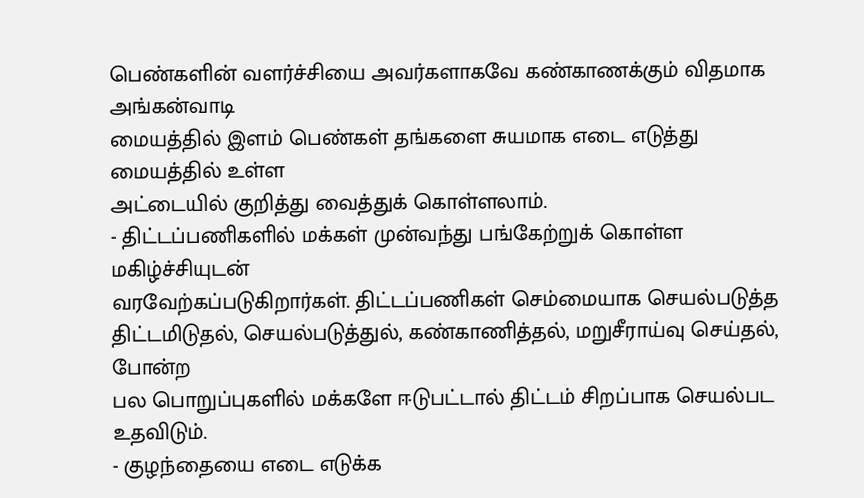பெண்களின் வளர்ச்சியை அவர்களாகவே கண்காணக்கும் விதமாக அங்கன்வாடி
மையத்தில் இளம் பெண்கள் தங்களை சுயமாக எடை எடுத்து மையத்தில் உள்ள
அட்டையில் குறித்து வைத்துக் கொள்ளலாம்.
- திட்டப்பணிகளில் மக்கள் முன்வந்து பங்கேற்றுக் கொள்ள மகிழ்ச்சியுடன்
வரவேற்கப்படுகிறார்கள். திட்டப்பணிகள் செம்மையாக செயல்படுத்த
திட்டமிடுதல், செயல்படுத்துல், கண்காணித்தல், மறுசீராய்வு செய்தல், போன்ற
பல பொறுப்புகளில் மக்களே ஈடுபட்டால் திட்டம் சிறப்பாக செயல்பட
உதவிடும்.
- குழந்தையை எடை எடுக்க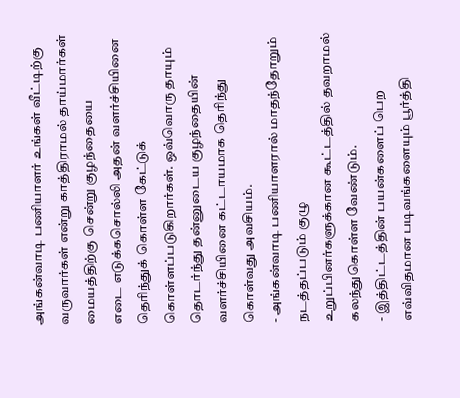அங்கன்வாடி பணியாளர் உங்கள் வீட்டிற்கு
வருவார்கள் என்று காத்திராமல் தாய்மார்கள் மையத்திற்கு சென்று குழந்தையை
எடை எடுக்கசொல்லி அதன் வளர்ச்சியினை தெரிந்துக் கொள்ள கேட்டுக்
கொள்ளப்படுகிறார்கள். ஒவ்வொரு தாயும் தொடர்ந்து தன்னுடைய குழந்தையின்
வளர்ச்சியினை கட்டாயமாக தெரிந்து கொள்வது அவசியம்.
- அங்கன்வாடி பணியாளரால் மாதந்தோறும் நடத்தப்படும் குழு
உறுப்பினர்களுக்கான கூட்டத்தில் தவறாமல் கலந்துகொள்ள வேண்டும்.
- இத்திட்டத்தின் பயன்களைப் பெற எவ்விதமான படிவங்களையும் பூர்த்தி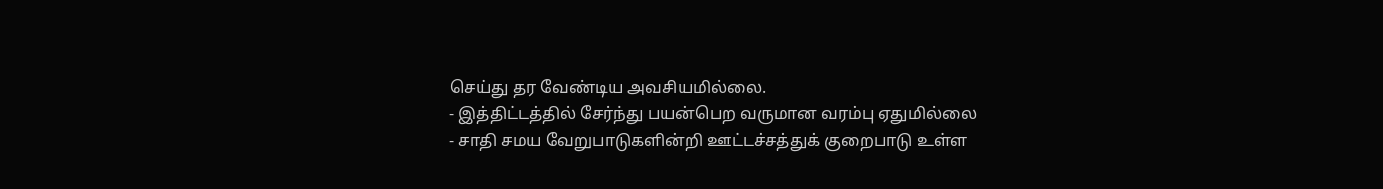செய்து தர வேண்டிய அவசியமில்லை.
- இத்திட்டத்தில் சேர்ந்து பயன்பெற வருமான வரம்பு ஏதுமில்லை
- சாதி சமய வேறுபாடுகளின்றி ஊட்டச்சத்துக் குறைபாடு உள்ள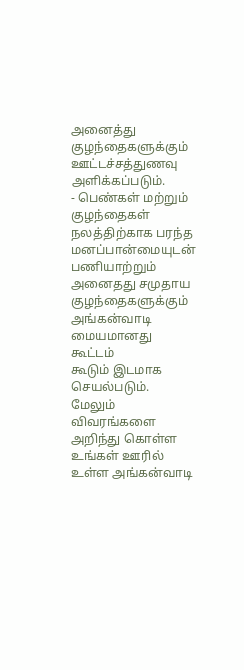அனைத்து
குழந்தைகளுக்கும் ஊட்டச்சத்துணவு அளிக்கப்படும்.
- பெண்கள் மற்றும் குழந்தைகள் நலத்திற்காக பரந்த மனப்பான்மையுடன்
பணியாற்றும் அனைதது சமுதாய குழந்தைகளுக்கும் அங்கன்வாடி மையமானது கூட்டம்
கூடும் இடமாக செயல்படும்.
மேலும் விவரங்களை அறிந்து கொள்ள உங்கள் ஊரில் உள்ள அங்கன்வாடி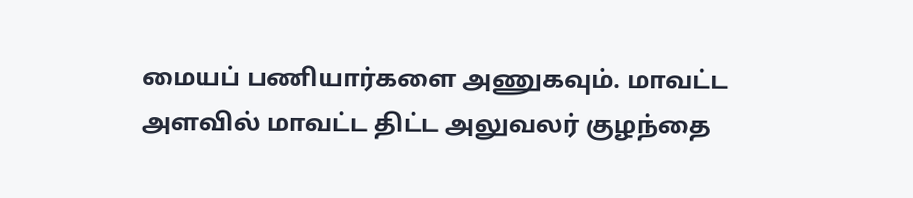மையப் பணியார்களை அணுகவும். மாவட்ட அளவில் மாவட்ட திட்ட அலுவலர் குழந்தை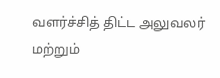வளர்ச்சித் திட்ட அலுவலர் மற்றும்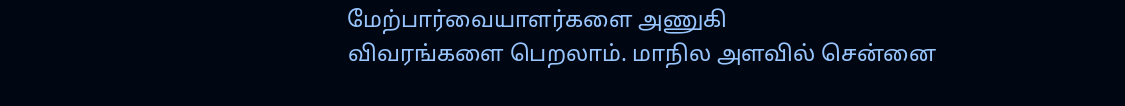மேற்பார்வையாளர்களை அணுகி
விவரங்களை பெறலாம். மாநில அளவில் சென்னை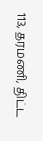113, தரமணி, திட்ட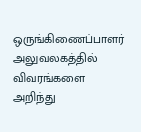ஒருங்கிணைப்பாளர் அலுவலகத்தில் விவரங்களை அறிந்து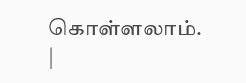கொள்ளலாம்.
|